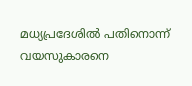മധ്യപ്രദേശിൽ പതിനൊന്ന് വയസുകാരനെ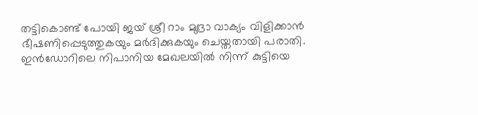തട്ടികൊണ്ട് പോയി ജയ് ശ്രീ റാം മുദ്രാ വാക്യം വിളിക്കാൻ ഭീഷണിപ്പെടുത്തുകയും മർദിക്കുകയും ചെയ്തതായി പരാതി.
ഇൻഡോറിലെ നിപാനിയ മേഖലയിൽ നിന്ന് കുട്ടിയെ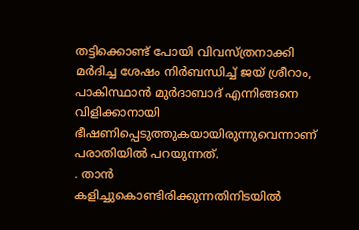തട്ടിക്കൊണ്ട് പോയി വിവസ്ത്രനാക്കി മർദിച്ച ശേഷം നിർബന്ധിച്ച് ജയ് ശ്രീറാം, പാകിസ്ഥാൻ മുർദാബാദ് എന്നിങ്ങനെ വിളിക്കാനായി ഭീഷണിപ്പെടുത്തുകയായിരുന്നുവെന്നാണ് പരാതിയിൽ പറയുന്നത്.
. താൻ കളിച്ചുകൊണ്ടിരിക്കുന്നതിനിടയിൽ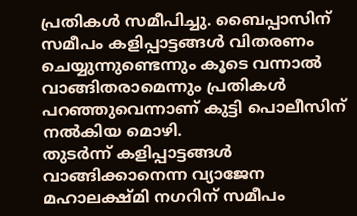പ്രതികൾ സമീപിച്ചു. ബൈപ്പാസിന് സമീപം കളിപ്പാട്ടങ്ങൾ വിതരണം ചെയ്യുന്നുണ്ടെന്നും കൂടെ വന്നാൽ വാങ്ങിതരാമെന്നും പ്രതികൾ പറഞ്ഞുവെന്നാണ് കുട്ടി പൊലീസിന് നൽകിയ മൊഴി.
തുടർന്ന് കളിപ്പാട്ടങ്ങൾ വാങ്ങിക്കാനെന്ന വ്യാജേന മഹാലക്ഷ്മി നഗറിന് സമീപം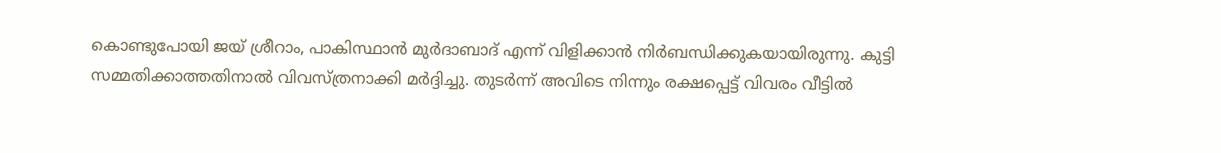കൊണ്ടുപോയി ജയ് ശ്രീറാം, പാകിസ്ഥാൻ മുർദാബാദ് എന്ന് വിളിക്കാൻ നിർബന്ധിക്കുകയായിരുന്നു. കുട്ടി സമ്മതിക്കാത്തതിനാൽ വിവസ്ത്രനാക്കി മർദ്ദിച്ചു. തുടർന്ന് അവിടെ നിന്നും രക്ഷപ്പെട്ട് വിവരം വീട്ടിൽ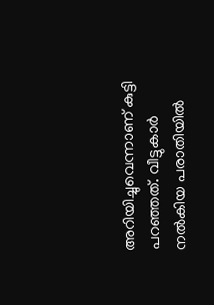അറിയിച്ചുവെന്നാണ് കുട്ടി പറഞ്ഞത്. വീട്ടുകാർ നൽകിയ പരാതിയിൽ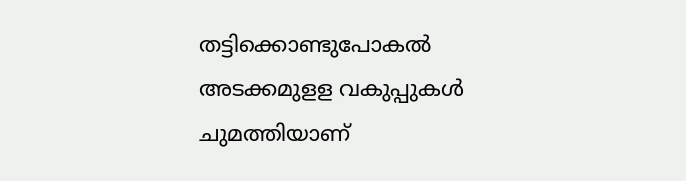തട്ടിക്കൊണ്ടുപോകൽ അടക്കമുളള വകുപ്പുകൾ ചുമത്തിയാണ്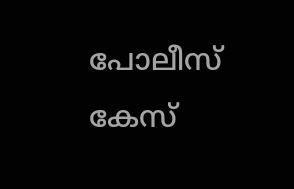പോലീസ് കേസ്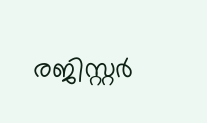രജിസ്റ്റർ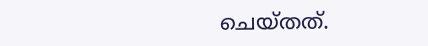ചെയ്തത്.